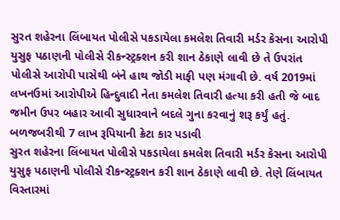સુરત શહેરના લિંબાયત પોલીસે પકડાયેલા કમલેશ તિવારી મર્ડર કેસના આરોપી યુસુફ પઠાણની પોલીસે રીકન્સ્ટ્રક્શન કરી શાન ઠેકાણે લાવી છે તે ઉપરાંત પોલીસે આરોપી પાસેથી બંને હાથ જોડી માફી પણ મંગાવી છે. વર્ષ 2019માં લખનઉમાં આરોપીએ હિન્દુવાદી નેતા કમલેશ તિવારી હત્યા કરી હતી જે બાદ જમીન ઉપર બહાર આવી સુધારવાને બદલે ગુના કરવાનું શરૂ કર્યું હતું.
બળજબરીથી 7 લાખ રૂપિયાની ક્રેટા કાર પડાવી
સુરત શહેરના લિંબાયત પોલીસે પકડાયેલા કમલેશ તિવારી મર્ડર કેસના આરોપી યુસુફ પઠાણની પોલીસે રીકન્સ્ટ્રક્શન કરી શાન ઠેકાણે લાવી છે. તેણે લિંબાયત વિસ્તારમાં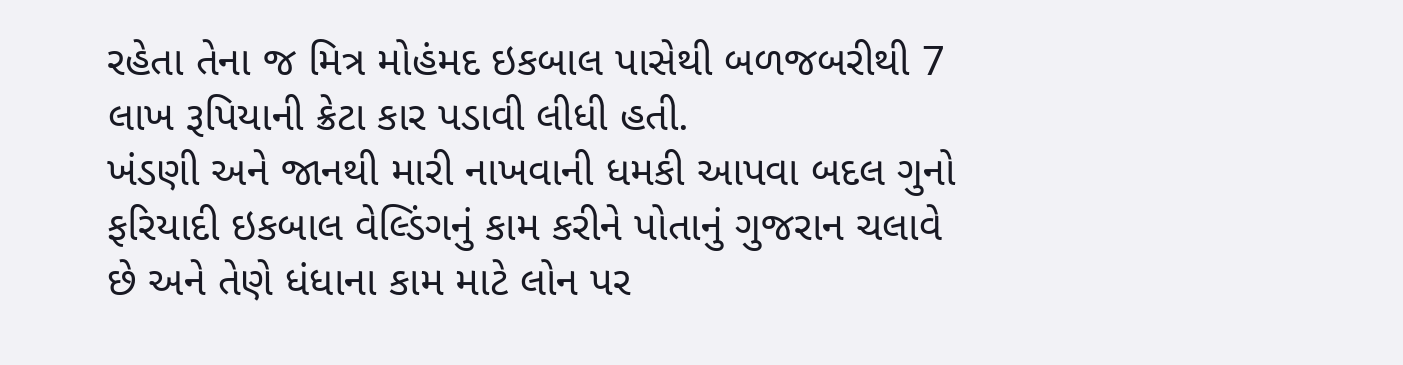રહેતા તેના જ મિત્ર મોહંમદ ઇકબાલ પાસેથી બળજબરીથી 7 લાખ રૂપિયાની ક્રેટા કાર પડાવી લીધી હતી.
ખંડણી અને જાનથી મારી નાખવાની ધમકી આપવા બદલ ગુનો
ફરિયાદી ઇકબાલ વેલ્ડિંગનું કામ કરીને પોતાનું ગુજરાન ચલાવે છે અને તેણે ધંધાના કામ માટે લોન પર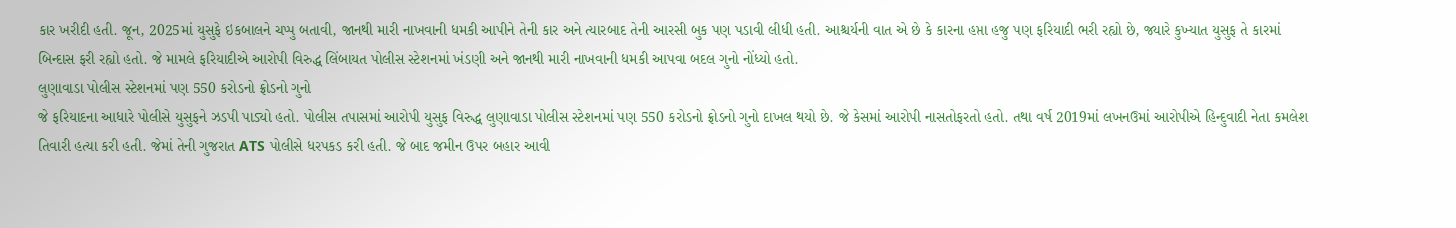કાર ખરીદી હતી. જૂન, 2025માં યુસુફે ઇકબાલને ચપ્પુ બતાવી, જાનથી મારી નાખવાની ધમકી આપીને તેની કાર અને ત્યારબાદ તેની આરસી બુક પણ પડાવી લીધી હતી. આશ્ચર્યની વાત એ છે કે કારના હપ્તા હજુ પણ ફરિયાદી ભરી રહ્યો છે, જ્યારે કુખ્યાત યુસુફ તે કારમાં બિન્દાસ ફરી રહ્યો હતો. જે મામલે ફરિયાદીએ આરોપી વિરુદ્ધ લિંબાયત પોલીસ સ્ટેશનમાં ખંડણી અને જાનથી મારી નાખવાની ધમકી આપવા બદલ ગુનો નોંધ્યો હતો.
લુણાવાડા પોલીસ સ્ટેશનમાં પણ 550 કરોડનો ફ્રોડનો ગુનો
જે ફરિયાદના આધારે પોલીસે યુસુફને ઝડપી પાડ્યો હતો. પોલીસ તપાસમાં આરોપી યુસુફ વિરુદ્ધ લુણાવાડા પોલીસ સ્ટેશનમાં પણ 550 કરોડનો ફ્રોડનો ગુનો દાખલ થયો છે. જે કેસમાં આરોપી નાસતોફરતો હતો. તથા વર્ષ 2019માં લખનઉમાં આરોપીએ હિન્દુવાદી નેતા કમલેશ તિવારી હત્યા કરી હતી. જેમાં તેની ગુજરાત ATS પોલીસે ધરપકડ કરી હતી. જે બાદ જમીન ઉપર બહાર આવી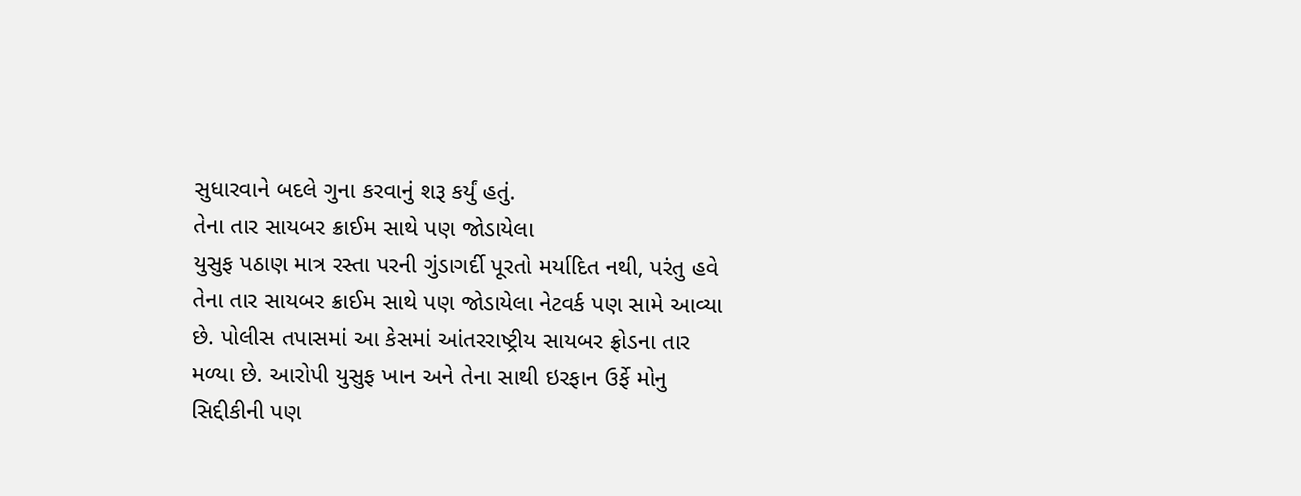સુધારવાને બદલે ગુના કરવાનું શરૂ કર્યું હતું.
તેના તાર સાયબર ક્રાઈમ સાથે પણ જોડાયેલા
યુસુફ પઠાણ માત્ર રસ્તા પરની ગુંડાગર્દી પૂરતો મર્યાદિત નથી, પરંતુ હવે તેના તાર સાયબર ક્રાઈમ સાથે પણ જોડાયેલા નેટવર્ક પણ સામે આવ્યા છે. પોલીસ તપાસમાં આ કેસમાં આંતરરાષ્ટ્રીય સાયબર ફ્રોડના તાર મળ્યા છે. આરોપી યુસુફ ખાન અને તેના સાથી ઇરફાન ઉર્ફે મોનુ સિદ્દીકીની પણ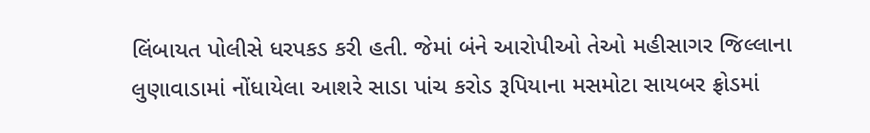લિંબાયત પોલીસે ધરપકડ કરી હતી. જેમાં બંને આરોપીઓ તેઓ મહીસાગર જિલ્લાના લુણાવાડામાં નોંધાયેલા આશરે સાડા પાંચ કરોડ રૂપિયાના મસમોટા સાયબર ફ્રોડમાં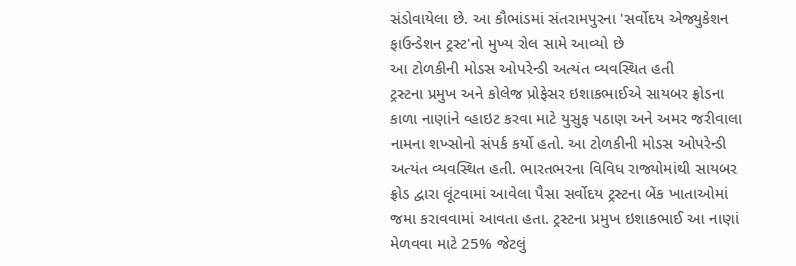સંડોવાયેલા છે. આ કૌભાંડમાં સંતરામપુરના 'સર્વોદય એજ્યુકેશન ફાઉન્ડેશન ટ્રસ્ટ'નો મુખ્ય રોલ સામે આવ્યો છે
આ ટોળકીની મોડસ ઓપરેન્ડી અત્યંત વ્યવસ્થિત હતી
ટ્રસ્ટના પ્રમુખ અને કોલેજ પ્રોફેસર ઇશાકભાઈએ સાયબર ફ્રોડના કાળા નાણાંને વ્હાઇટ કરવા માટે યુસુફ પઠાણ અને અમર જરીવાલા નામના શખ્સોનો સંપર્ક કર્યો હતો. આ ટોળકીની મોડસ ઓપરેન્ડી અત્યંત વ્યવસ્થિત હતી. ભારતભરના વિવિધ રાજ્યોમાંથી સાયબર ફ્રોડ દ્વારા લૂંટવામાં આવેલા પૈસા સર્વોદય ટ્રસ્ટના બેંક ખાતાઓમાં જમા કરાવવામાં આવતા હતા. ટ્રસ્ટના પ્રમુખ ઇશાકભાઈ આ નાણાં મેળવવા માટે 25% જેટલું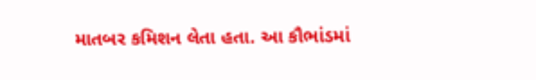માતબર કમિશન લેતા હતા. આ કૌભાંડમાં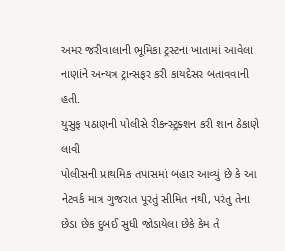અમર જરીવાલાની ભૂમિકા ટ્રસ્ટના ખાતામાં આવેલા નાણાંને અન્યત્ર ટ્રાન્સફર કરી કાયદેસર બતાવવાની હતી.
યુસુફ પઠાણની પોલીસે રીકન્સ્ટ્રક્શન કરી શાન ઠેકાણે લાવી
પોલીસની પ્રાથમિક તપાસમાં બહાર આવ્યું છે કે આ નેટવર્ક માત્ર ગુજરાત પૂરતું સીમિત નથી, પરંતુ તેના છેડા છેક દુબઈ સુધી જોડાયેલા છેકે કેમ તે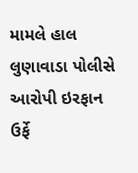મામલે હાલ લુણાવાડા પોલીસે આરોપી ઇરફાન ઉર્ફે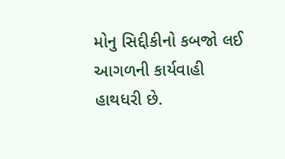મોનુ સિદ્દીકીનો કબજો લઈ આગળની કાર્યવાહી હાથધરી છે.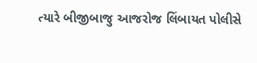ત્યારે બીજીબાજુ આજરોજ લિંબાયત પોલીસે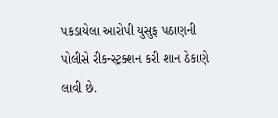પકડાયેલા આરોપી યુસુફ પઠાણની પોલીસે રીકન્સ્ટ્રક્શન કરી શાન ઠેકાણે લાવી છે.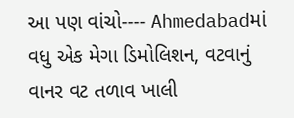આ પણ વાંચો---- Ahmedabadમાં વધુ એક મેગા ડિમોલિશન, વટવાનું વાનર વટ તળાવ ખાલી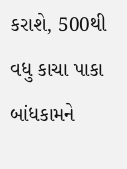કરાશે, 500થી વધુ કાચા પાકા બાંધકામને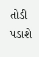તોડી પડાશે